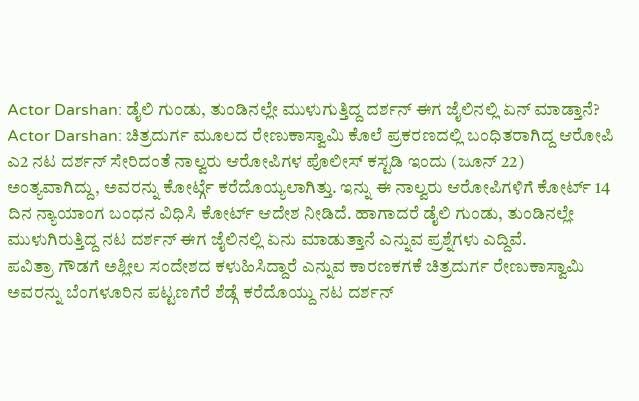Actor Darshan: ಡೈಲಿ ಗುಂಡು, ತುಂಡಿನಲ್ಲೇ ಮುಳುಗುತ್ತಿದ್ದ ದರ್ಶನ್ ಈಗ ಜೈಲಿನಲ್ಲಿ ಏನ್ ಮಾಡ್ತಾನೆ?
Actor Darshan: ಚಿತ್ರದುರ್ಗ ಮೂಲದ ರೇಣುಕಾಸ್ವಾಮಿ ಕೊಲೆ ಪ್ರಕರಣದಲ್ಲಿ ಬಂಧಿತರಾಗಿದ್ದ ಆರೋಪಿ ಎ2 ನಟ ದರ್ಶನ್ ಸೇರಿದಂತೆ ನಾಲ್ವರು ಆರೋಪಿಗಳ ಪೊಲೀಸ್ ಕಸ್ಟಡಿ ಇಂದು (ಜೂನ್ 22) ಅಂತ್ಯವಾಗಿದ್ದು, ಅವರನ್ನು ಕೋರ್ಟ್ಗೆ ಕರೆದೊಯ್ಯಲಾಗಿತ್ತು. ಇನ್ನು ಈ ನಾಲ್ವರು ಆರೋಪಿಗಳಿಗೆ ಕೋರ್ಟ್ 14 ದಿನ ನ್ಯಾಯಾಂಗ ಬಂಧನ ವಿಧಿಸಿ ಕೋರ್ಟ್ ಆದೇಶ ನೀಡಿದೆ. ಹಾಗಾದರೆ ಡೈಲಿ ಗುಂಡು, ತುಂಡಿನಲ್ಲೇ ಮುಳುಗಿರುತ್ತಿದ್ದ ನಟ ದರ್ಶನ್ ಈಗ ಜೈಲಿನಲ್ಲಿ ಏನು ಮಾಡುತ್ತಾನೆ ಎನ್ನುವ ಪ್ರಶ್ನೆಗಳು ಎದ್ದಿವೆ.
ಪವಿತ್ರಾ ಗೌಡಗೆ ಅಶ್ಲೀಲ ಸಂದೇಶದ ಕಳುಹಿಸಿದ್ದಾರೆ ಎನ್ನುವ ಕಾರಣಕಗಕೆ ಚಿತ್ರದುರ್ಗ ರೇಣುಕಾಸ್ವಾಮಿ ಅವರನ್ನು ಬೆಂಗಳೂರಿನ ಪಟ್ಟಣಗೆರೆ ಶೆಡ್ಗೆ ಕರೆದೊಯ್ದು ನಟ ದರ್ಶನ್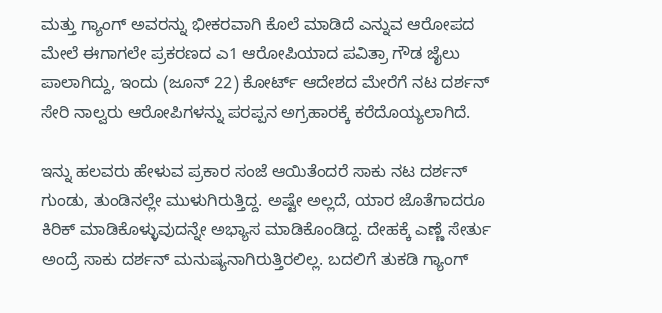ಮತ್ತು ಗ್ಯಾಂಗ್ ಅವರನ್ನು ಭೀಕರವಾಗಿ ಕೊಲೆ ಮಾಡಿದೆ ಎನ್ನುವ ಆರೋಪದ ಮೇಲೆ ಈಗಾಗಲೇ ಪ್ರಕರಣದ ಎ1 ಆರೋಪಿಯಾದ ಪವಿತ್ರಾ ಗೌಡ ಜೈಲು ಪಾಲಾಗಿದ್ದು, ಇಂದು (ಜೂನ್ 22) ಕೋರ್ಟ್ ಆದೇಶದ ಮೇರೆಗೆ ನಟ ದರ್ಶನ್ ಸೇರಿ ನಾಲ್ವರು ಆರೋಪಿಗಳನ್ನು ಪರಪ್ಪನ ಅಗ್ರಹಾರಕ್ಕೆ ಕರೆದೊಯ್ಯಲಾಗಿದೆ.

ಇನ್ನು ಹಲವರು ಹೇಳುವ ಪ್ರಕಾರ ಸಂಜೆ ಆಯಿತೆಂದರೆ ಸಾಕು ನಟ ದರ್ಶನ್ ಗುಂಡು, ತುಂಡಿನಲ್ಲೇ ಮುಳುಗಿರುತ್ತಿದ್ದ. ಅಷ್ಟೇ ಅಲ್ಲದೆ, ಯಾರ ಜೊತೆಗಾದರೂ ಕಿರಿಕ್ ಮಾಡಿಕೊಳ್ಳುವುದನ್ನೇ ಅಭ್ಯಾಸ ಮಾಡಿಕೊಂಡಿದ್ದ. ದೇಹಕ್ಕೆ ಎಣ್ಣೆ ಸೇರ್ತು ಅಂದ್ರೆ ಸಾಕು ದರ್ಶನ್ ಮನುಷ್ಯನಾಗಿರುತ್ತಿರಲಿಲ್ಲ. ಬದಲಿಗೆ ತುಕಡಿ ಗ್ಯಾಂಗ್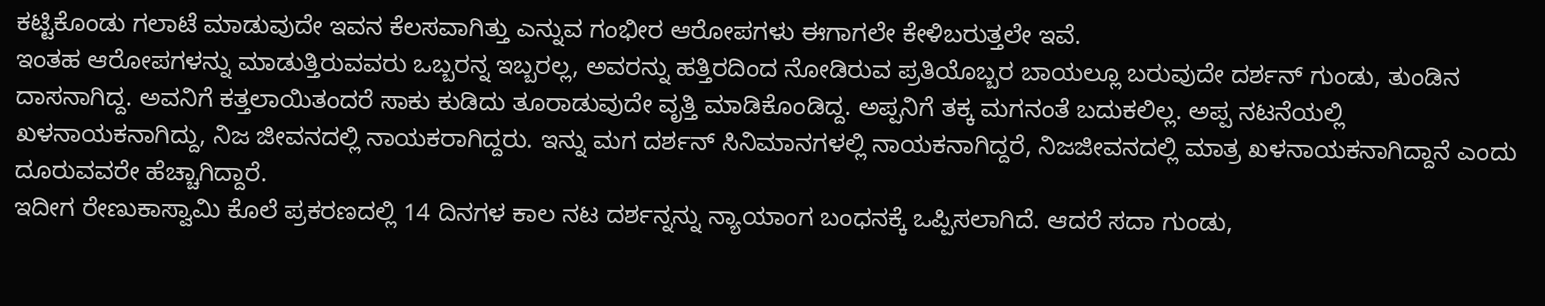ಕಟ್ಟಿಕೊಂಡು ಗಲಾಟೆ ಮಾಡುವುದೇ ಇವನ ಕೆಲಸವಾಗಿತ್ತು ಎನ್ನುವ ಗಂಭೀರ ಆರೋಪಗಳು ಈಗಾಗಲೇ ಕೇಳಿಬರುತ್ತಲೇ ಇವೆ.
ಇಂತಹ ಆರೋಪಗಳನ್ನು ಮಾಡುತ್ತಿರುವವರು ಒಬ್ಬರನ್ನ ಇಬ್ಬರಲ್ಲ, ಅವರನ್ನು ಹತ್ತಿರದಿಂದ ನೋಡಿರುವ ಪ್ರತಿಯೊಬ್ಬರ ಬಾಯಲ್ಲೂ ಬರುವುದೇ ದರ್ಶನ್ ಗುಂಡು, ತುಂಡಿನ ದಾಸನಾಗಿದ್ದ. ಅವನಿಗೆ ಕತ್ತಲಾಯಿತಂದರೆ ಸಾಕು ಕುಡಿದು ತೂರಾಡುವುದೇ ವೃತ್ತಿ ಮಾಡಿಕೊಂಡಿದ್ದ. ಅಪ್ಪನಿಗೆ ತಕ್ಕ ಮಗನಂತೆ ಬದುಕಲಿಲ್ಲ. ಅಪ್ಪ ನಟನೆಯಲ್ಲಿ ಖಳನಾಯಕನಾಗಿದ್ದು, ನಿಜ ಜೀವನದಲ್ಲಿ ನಾಯಕರಾಗಿದ್ದರು. ಇನ್ನು ಮಗ ದರ್ಶನ್ ಸಿನಿಮಾನಗಳಲ್ಲಿ ನಾಯಕನಾಗಿದ್ದರೆ, ನಿಜಜೀವನದಲ್ಲಿ ಮಾತ್ರ ಖಳನಾಯಕನಾಗಿದ್ದಾನೆ ಎಂದು ದೂರುವವರೇ ಹೆಚ್ಚಾಗಿದ್ದಾರೆ.
ಇದೀಗ ರೇಣುಕಾಸ್ವಾಮಿ ಕೊಲೆ ಪ್ರಕರಣದಲ್ಲಿ 14 ದಿನಗಳ ಕಾಲ ನಟ ದರ್ಶನ್ನನ್ನು ನ್ಯಾಯಾಂಗ ಬಂಧನಕ್ಕೆ ಒಪ್ಪಿಸಲಾಗಿದೆ. ಆದರೆ ಸದಾ ಗುಂಡು,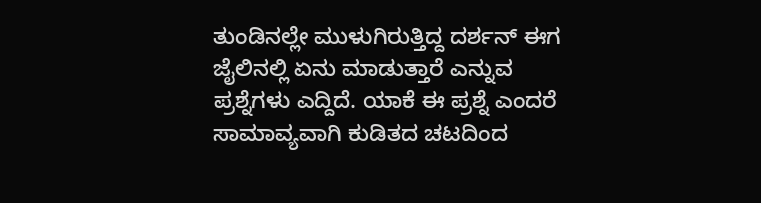ತುಂಡಿನಲ್ಲೇ ಮುಳುಗಿರುತ್ತಿದ್ದ ದರ್ಶನ್ ಈಗ ಜೈಲಿನಲ್ಲಿ ಏನು ಮಾಡುತ್ತಾರೆ ಎನ್ನುವ ಪ್ರಶ್ನೆಗಳು ಎದ್ದಿದೆ. ಯಾಕೆ ಈ ಪ್ರಶ್ನೆ ಎಂದರೆ ಸಾಮಾವ್ಯವಾಗಿ ಕುಡಿತದ ಚಟದಿಂದ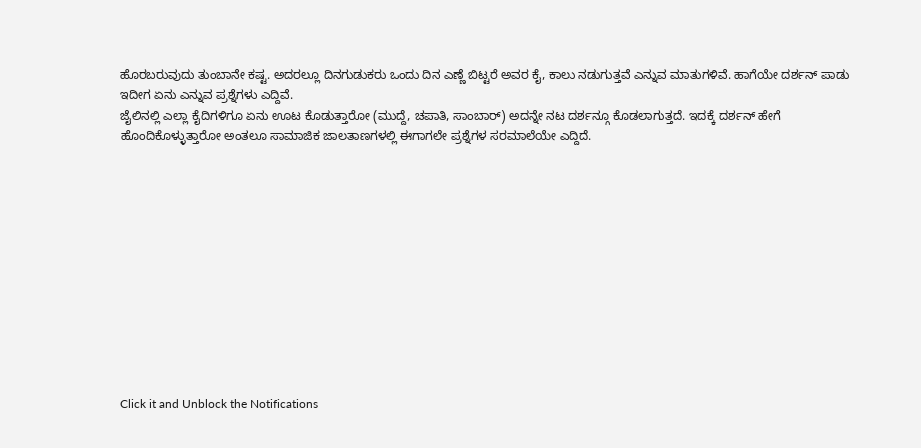ಹೊರಬರುವುದು ತುಂಬಾನೇ ಕಷ್ಟ. ಅದರಲ್ಲೂ ದಿನಗುಡುಕರು ಒಂದು ದಿನ ಎಣ್ಣೆ ಬಿಟ್ಟರೆ ಅವರ ಕೈ, ಕಾಲು ನಡುಗುತ್ತವೆ ಎನ್ನುವ ಮಾತುಗಳಿವೆ. ಹಾಗೆಯೇ ದರ್ಶನ್ ಪಾಡು ಇದೀಗ ಏನು ಎನ್ನುವ ಪ್ರಶ್ನೆಗಳು ಎದ್ದಿವೆ.
ಜೈಲಿನಲ್ಲಿ ಎಲ್ಲಾ ಕೈದಿಗಳಿಗೂ ಏನು ಊಟ ಕೊಡುತ್ತಾರೋ (ಮುದ್ದೆ, ಚಪಾತಿ, ಸಾಂಬಾರ್) ಅದನ್ನೇ ನಟ ದರ್ಶನ್ಗೂ ಕೊಡಲಾಗುತ್ತದೆ. ಇದಕ್ಕೆ ದರ್ಶನ್ ಹೇಗೆ ಹೊಂದಿಕೊಳ್ಳುತ್ತಾರೋ ಅಂತಲೂ ಸಾಮಾಜಿಕ ಜಾಲತಾಣಗಳಲ್ಲಿ ಈಗಾಗಲೇ ಪ್ರಶ್ನೆಗಳ ಸರಮಾಲೆಯೇ ಎದ್ದಿದೆ.












Click it and Unblock the Notifications